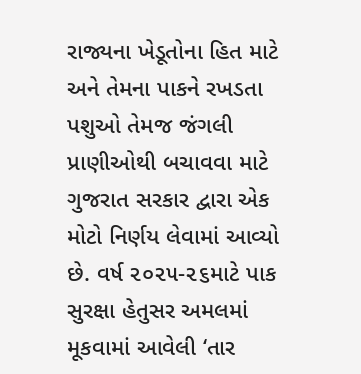રાજ્યના ખેડૂતોના હિત માટે અને તેમના પાકને રખડતા પશુઓ તેમજ જંગલી પ્રાણીઓથી બચાવવા માટે ગુજરાત સરકાર દ્વારા એક મોટો નિર્ણય લેવામાં આવ્યો છે. વર્ષ ૨૦૨૫-૨૬માટે પાક સુરક્ષા હેતુસર અમલમાં મૂકવામાં આવેલી ‘તાર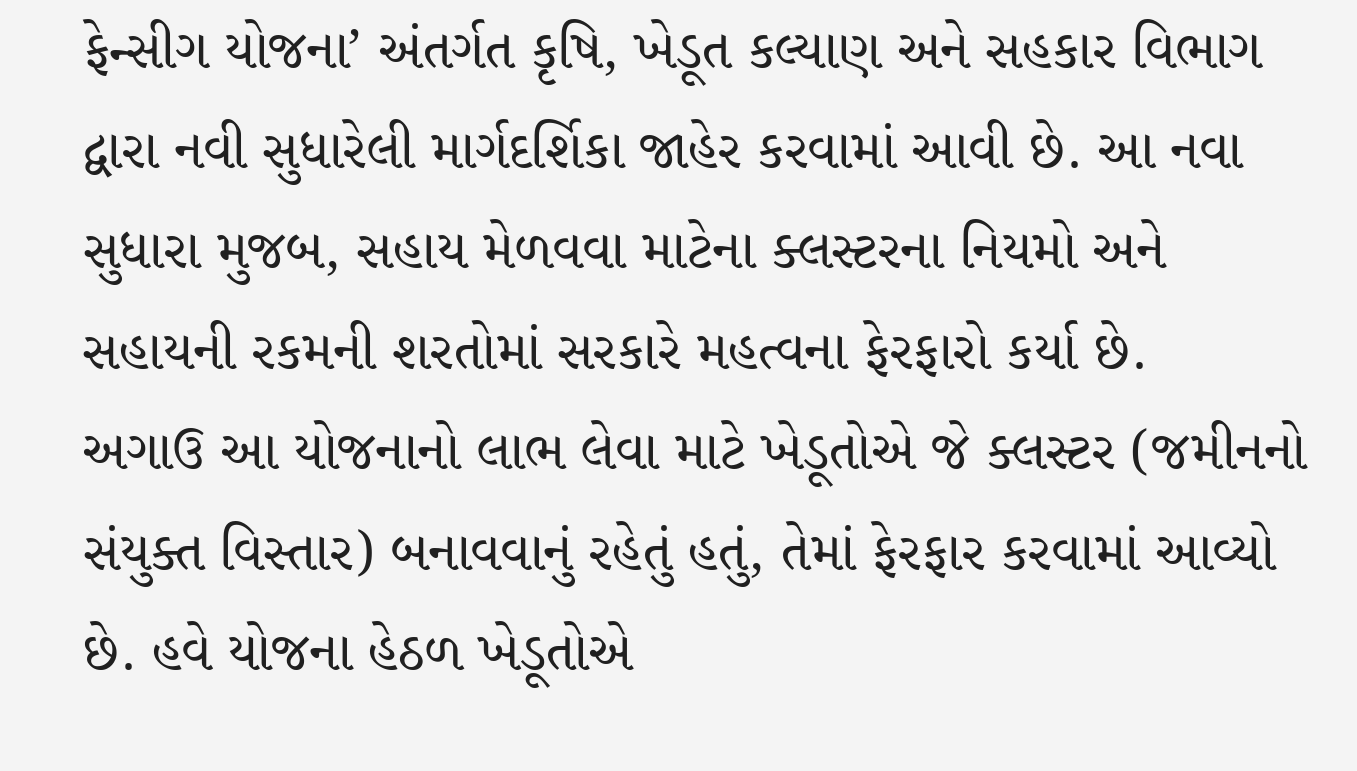ફેન્સીગ યોજના’ અંતર્ગત કૃષિ, ખેડૂત કલ્યાણ અને સહકાર વિભાગ દ્વારા નવી સુધારેલી માર્ગદર્શિકા જાહેર કરવામાં આવી છે. આ નવા સુધારા મુજબ, સહાય મેળવવા માટેના ક્લસ્ટરના નિયમો અને સહાયની રકમની શરતોમાં સરકારે મહત્વના ફેરફારો કર્યા છે.
અગાઉ આ યોજનાનો લાભ લેવા માટે ખેડૂતોએ જે ક્લસ્ટર (જમીનનો સંયુક્ત વિસ્તાર) બનાવવાનું રહેતું હતું, તેમાં ફેરફાર કરવામાં આવ્યો છે. હવે યોજના હેઠળ ખેડૂતોએ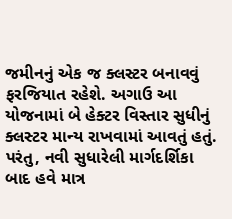જમીનનું એક જ ક્લસ્ટર બનાવવું ફરજિયાત રહેશે. અગાઉ આ યોજનામાં બે હેક્ટર વિસ્તાર સુધીનું ક્લસ્ટર માન્ય રાખવામાં આવતું હતું. પરંતુ, નવી સુધારેલી માર્ગદર્શિકા બાદ હવે માત્ર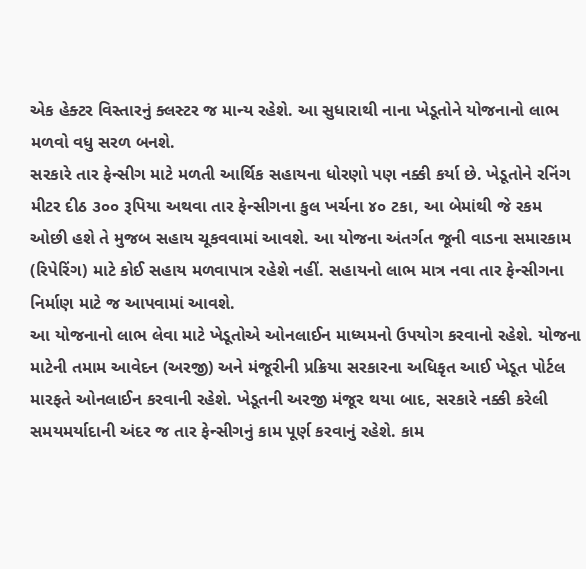એક હેક્ટર વિસ્તારનું ક્લસ્ટર જ માન્ય રહેશે. આ સુધારાથી નાના ખેડૂતોને યોજનાનો લાભ મળવો વધુ સરળ બનશે.
સરકારે તાર ફેન્સીગ માટે મળતી આર્થિક સહાયના ધોરણો પણ નક્કી કર્યા છે. ખેડૂતોને રનિંગ મીટર દીઠ ૩૦૦ રૂપિયા અથવા તાર ફેન્સીગના કુલ ખર્ચના ૪૦ ટકા, આ બેમાંથી જે રકમ ઓછી હશે તે મુજબ સહાય ચૂકવવામાં આવશે. આ યોજના અંતર્ગત જૂની વાડના સમારકામ (રિપેરિંગ) માટે કોઈ સહાય મળવાપાત્ર રહેશે નહીં. સહાયનો લાભ માત્ર નવા તાર ફેન્સીગના નિર્માણ માટે જ આપવામાં આવશે.
આ યોજનાનો લાભ લેવા માટે ખેડૂતોએ ઓનલાઈન માધ્યમનો ઉપયોગ કરવાનો રહેશે. યોજના માટેની તમામ આવેદન (અરજી) અને મંજૂરીની પ્રક્રિયા સરકારના અધિકૃત આઈ ખેડૂત પોર્ટલ મારફતે ઓનલાઈન કરવાની રહેશે. ખેડૂતની અરજી મંજૂર થયા બાદ, સરકારે નક્કી કરેલી સમયમર્યાદાની અંદર જ તાર ફેન્સીગનું કામ પૂર્ણ કરવાનું રહેશે. કામ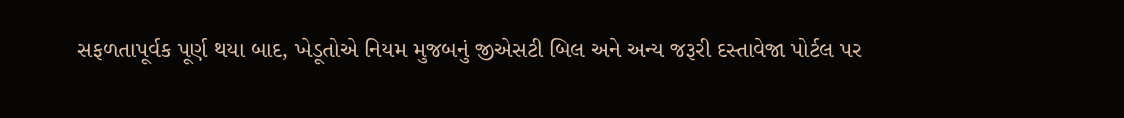સફળતાપૂર્વક પૂર્ણ થયા બાદ, ખેડૂતોએ નિયમ મુજબનું જીએસટી બિલ અને અન્ય જરૂરી દસ્તાવેજા પોર્ટલ પર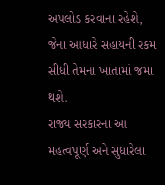અપલોડ કરવાના રહેશે, જેના આધારે સહાયની રકમ સીધી તેમના ખાતામાં જમા થશે.
રાજ્ય સરકારના આ મહત્વપૂર્ણ અને સુધારેલા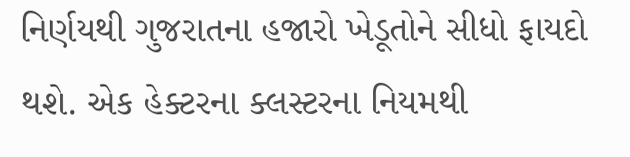નિર્ણયથી ગુજરાતના હજારો ખેડૂતોને સીધો ફાયદો થશે. એક હેક્ટરના ક્લસ્ટરના નિયમથી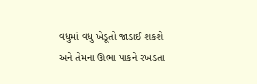વધુમાં વધુ ખેડૂતો જાડાઈ શકશે અને તેમના ઊભા પાકને રખડતા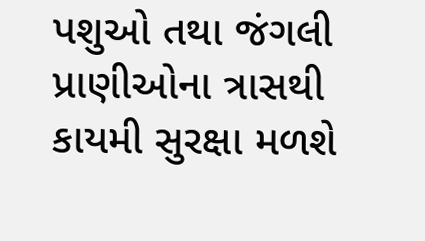પશુઓ તથા જંગલી પ્રાણીઓના ત્રાસથી કાયમી સુરક્ષા મળશે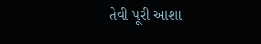તેવી પૂરી આશા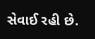સેવાઈ રહી છે.